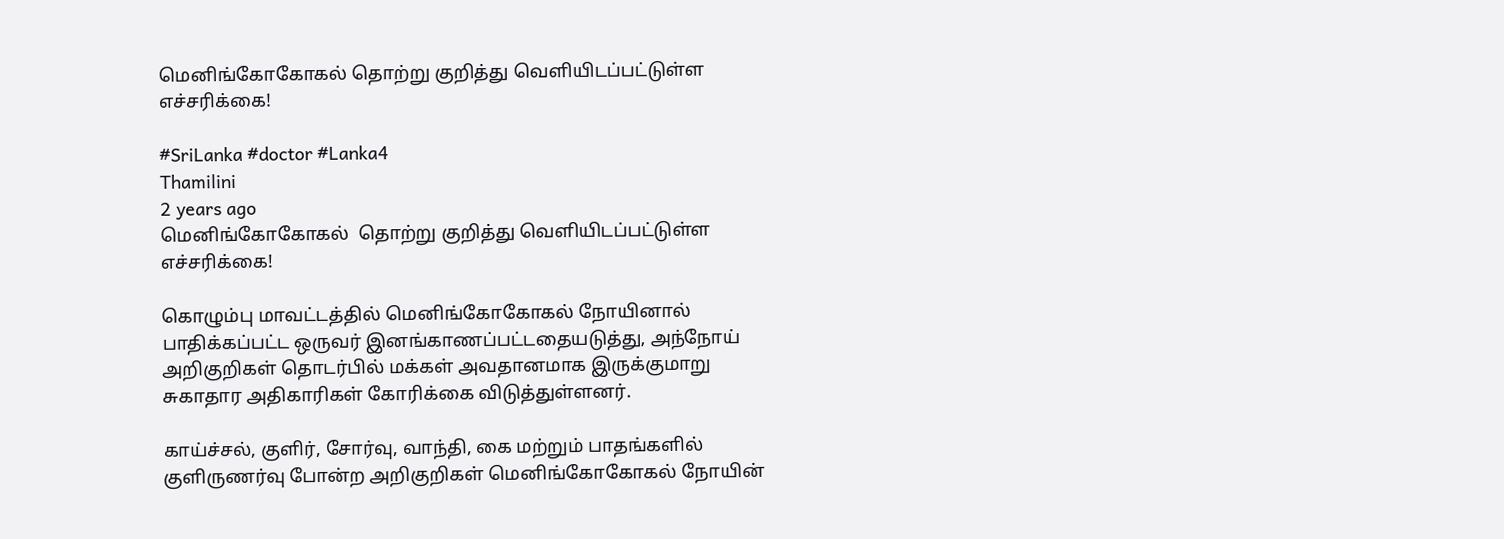மெனிங்கோகோகல் தொற்று குறித்து வெளியிடப்பட்டுள்ள எச்சரிக்கை!

#SriLanka #doctor #Lanka4
Thamilini
2 years ago
மெனிங்கோகோகல்  தொற்று குறித்து வெளியிடப்பட்டுள்ள எச்சரிக்கை!

கொழும்பு மாவட்டத்தில் மெனிங்கோகோகல் நோயினால் பாதிக்கப்பட்ட ஒருவர் இனங்காணப்பட்டதையடுத்து, அந்நோய் அறிகுறிகள் தொடர்பில் மக்கள் அவதானமாக இருக்குமாறு சுகாதார அதிகாரிகள் கோரிக்கை விடுத்துள்ளனர்.

காய்ச்சல், குளிர், சோர்வு, வாந்தி, கை மற்றும் பாதங்களில் குளிருணர்வு போன்ற அறிகுறிகள் மெனிங்கோகோகல் நோயின்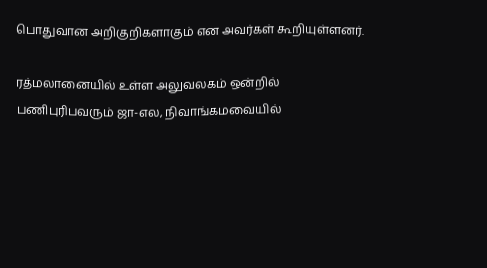பொதுவான அறிகுறிகளாகும் என அவர்கள் கூறியுள்ளனர்.

ரத்மலானையில் உள்ள அலுவலகம் ஒன்றில் பணிபுரிபவரும் ஜா-எல, நிவாங்கமவையில்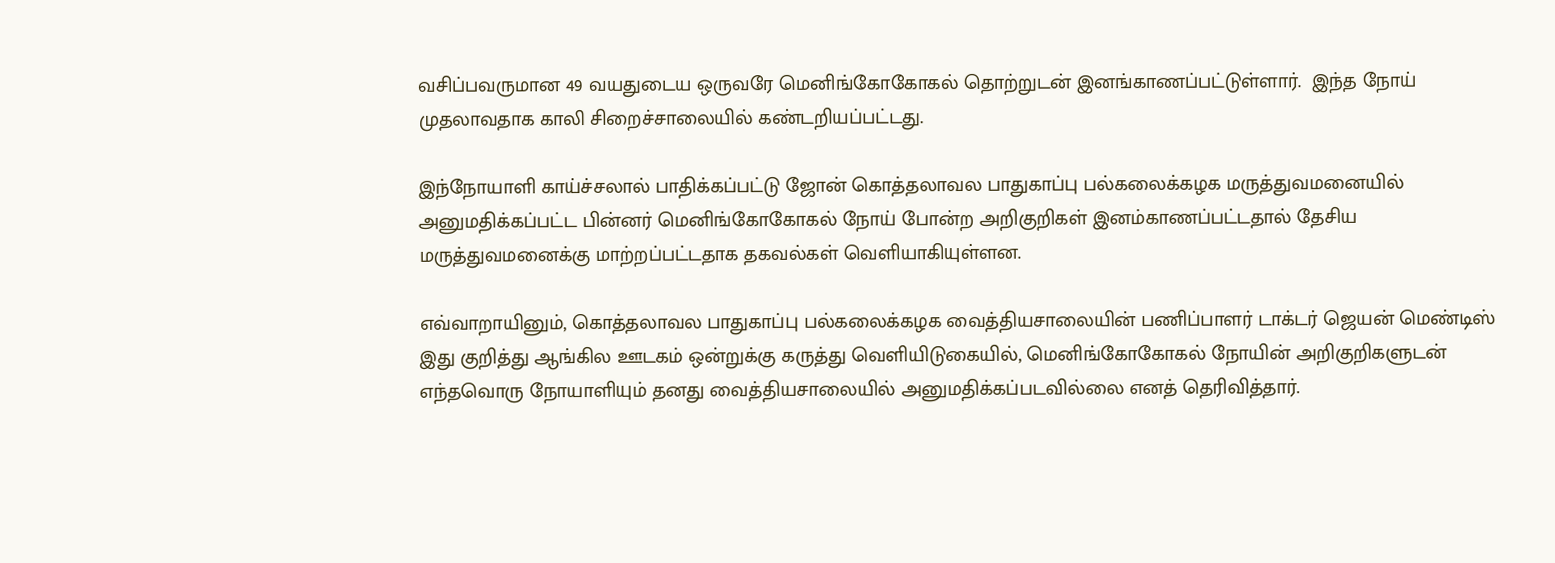வசிப்பவருமான 49 வயதுடைய ஒருவரே மெனிங்கோகோகல் தொற்றுடன் இனங்காணப்பட்டுள்ளார்.  இந்த நோய் முதலாவதாக காலி சிறைச்சாலையில் கண்டறியப்பட்டது.

இந்நோயாளி காய்ச்சலால் பாதிக்கப்பட்டு ஜோன் கொத்தலாவல பாதுகாப்பு பல்கலைக்கழக மருத்துவமனையில் அனுமதிக்கப்பட்ட பின்னர் மெனிங்கோகோகல் நோய் போன்ற அறிகுறிகள் இனம்காணப்பட்டதால் தேசிய மருத்துவமனைக்கு மாற்றப்பட்டதாக தகவல்கள் வெளியாகியுள்ளன.

எவ்வாறாயினும், கொத்தலாவல பாதுகாப்பு பல்கலைக்கழக வைத்தியசாலையின் பணிப்பாளர் டாக்டர் ஜெயன் மெண்டிஸ் இது குறித்து ஆங்கில ஊடகம் ஒன்றுக்கு கருத்து வெளியிடுகையில், மெனிங்கோகோகல் நோயின் அறிகுறிகளுடன் எந்தவொரு நோயாளியும் தனது வைத்தியசாலையில் அனுமதிக்கப்படவில்லை எனத் தெரிவித்தார்.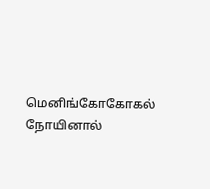மெனிங்கோகோகல் நோயினால்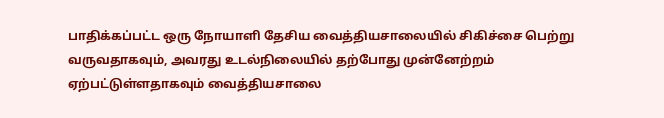பாதிக்கப்பட்ட ஒரு நோயாளி தேசிய வைத்தியசாலையில் சிகிச்சை பெற்று வருவதாகவும், அவரது உடல்நிலையில் தற்போது முன்னேற்றம் ஏற்பட்டுள்ளதாகவும் வைத்தியசாலை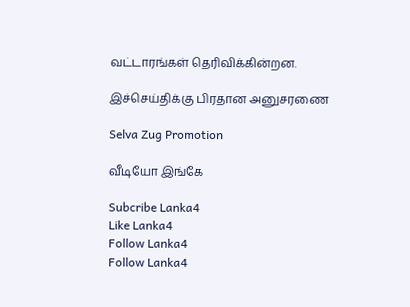வட்டாரங்கள் தெரிவிக்கின்றன.

இச்செய்திக்கு பிரதான அனுசரணை

Selva Zug Promotion

வீடியோ இங்கே

Subcribe Lanka4
Like Lanka4
Follow Lanka4
Follow Lanka4